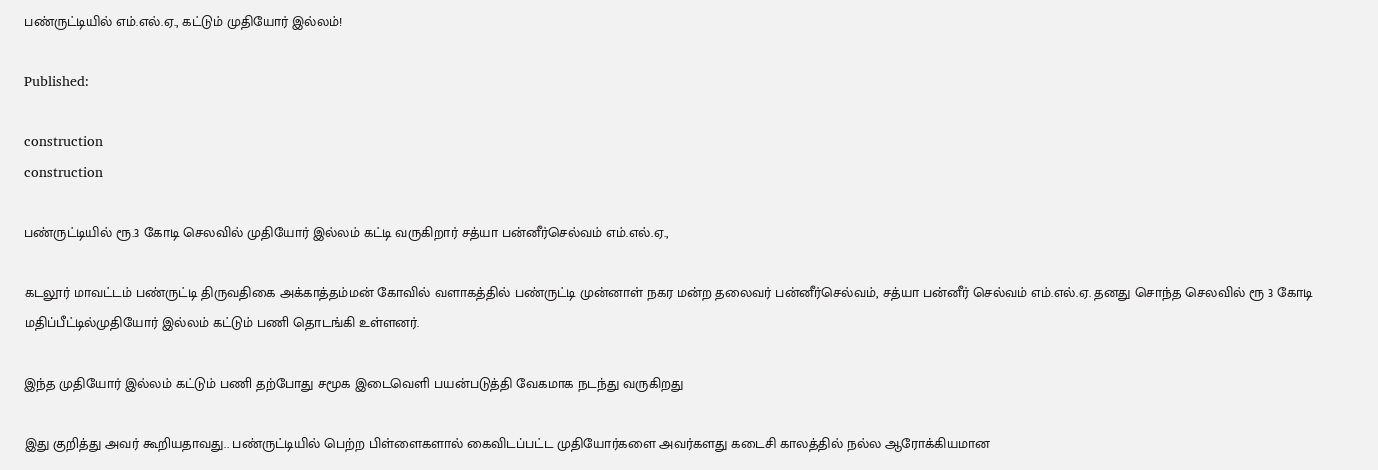பண்ருட்டியில் எம்.எல்.ஏ., கட்டும் முதியோர் இல்லம்!

Published:

construction
construction

பண்ருட்டியில் ரூ.3 கோடி செலவில் முதியோர் இல்லம் கட்டி வருகிறார் சத்யா பன்னீர்செல்வம் எம்.எல்.ஏ.,

கடலூர் மாவட்டம் பண்ருட்டி திருவதிகை அக்காத்தம்மன் கோவில் வளாகத்தில் பண்ருட்டி முன்னாள் நகர மன்ற தலைவர் பன்னீர்செல்வம், சத்யா பன்னீர் செல்வம் எம்.எல்.ஏ. தனது சொந்த செலவில் ரூ 3 கோடி மதிப்பீட்டில்முதியோர் இல்லம் கட்டும் பணி தொடங்கி உள்ளனர்.

இந்த முதியோர் இல்லம் கட்டும் பணி தற்போது சமூக இடைவெளி பயன்படுத்தி வேகமாக நடந்து வருகிறது

இது குறித்து அவர் கூறியதாவது.. பண்ருட்டியில் பெற்ற பிள்ளைகளால் கைவிடப்பட்ட முதியோர்களை அவர்களது கடைசி காலத்தில் நல்ல ஆரோக்கியமான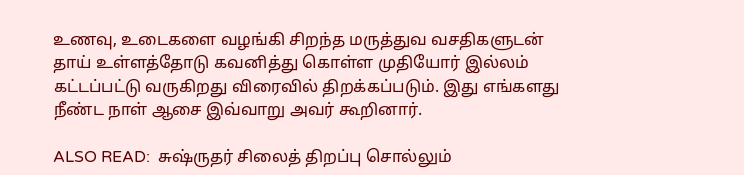உணவு, உடைகளை வழங்கி சிறந்த மருத்துவ வசதிகளுடன் தாய் உள்ளத்தோடு கவனித்து கொள்ள முதியோர் இல்லம் கட்டப்பட்டு வருகிறது விரைவில் திறக்கப்படும். இது எங்களது நீண்ட நாள் ஆசை இவ்வாறு அவர் கூறினார்.

ALSO READ:  சுஷ்ருதர் சிலைத் திறப்பு சொல்லும்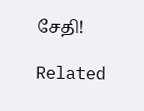சேதி!

Related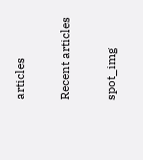articles

Recent articles

spot_img